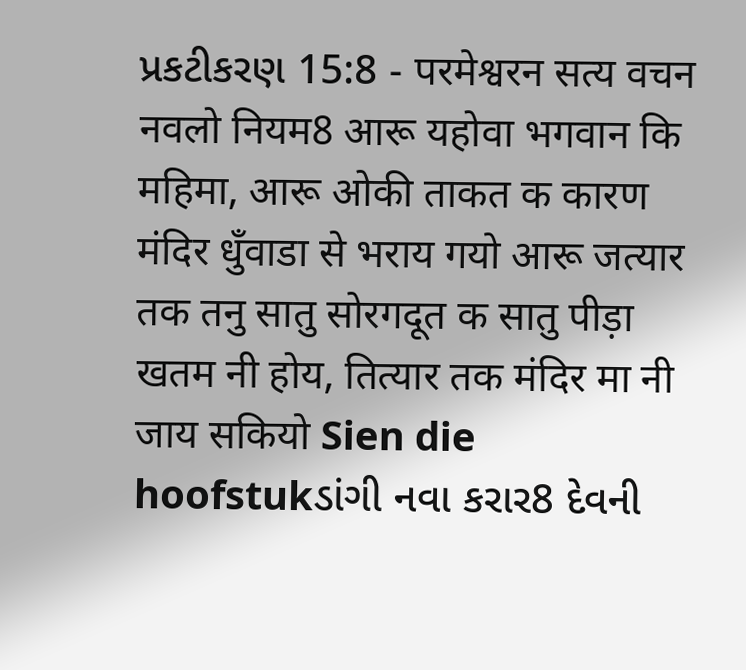પ્રકટીકરણ 15:8 - परमेश्वरन सत्य वचन नवलो नियम8 आरू यहोवा भगवान कि महिमा, आरू ओकी ताकत क कारण मंदिर धुँवाडा से भराय गयो आरू जत्यार तक तनु सातु सोरगदूत क सातु पीड़ा खतम नी होय, तित्यार तक मंदिर मा नी जाय सकियो Sien die hoofstukડાંગી નવા કરાર8 દેવની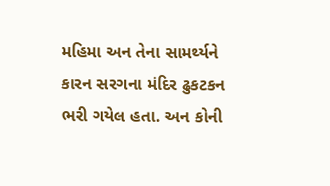મહિમા અન તેના સામર્થ્યને કારન સરગના મંદિર ઢુકટકન ભરી ગયેલ હતા. અન કોની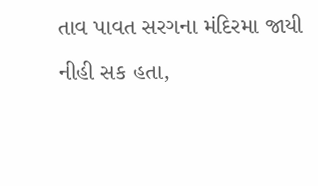તાવ પાવત સરગના મંદિરમા જાયી નીહી સક હતા,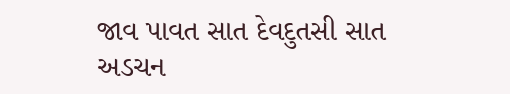જાવ પાવત સાત દેવદુતસી સાત અડચન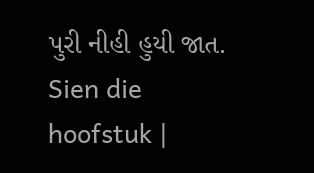પુરી નીહી હુયી જાત. Sien die hoofstuk |